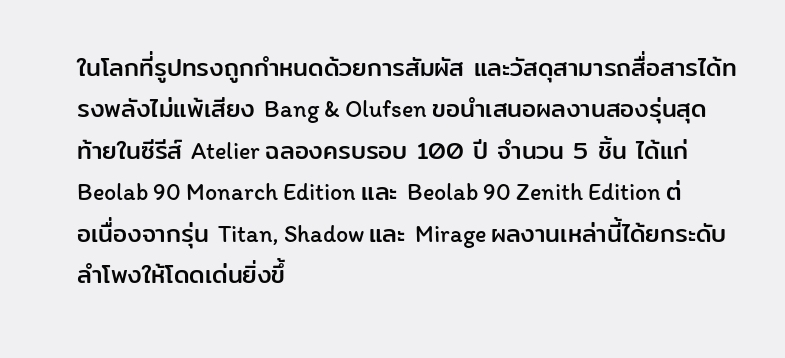ในโลกที่รูปทรงถูกกำหนดด้วยการสัมผัส และวัสดุสามารถสื่อสารได้ทรงพลังไม่แพ้เสียง Bang & Olufsen ขอนำเสนอผลงานสองรุ่นสุดท้ายในซีรีส์ Atelier ฉลองครบรอบ 100 ปี จำนวน 5 ชิ้น ได้แก่ Beolab 90 Monarch Edition และ Beolab 90 Zenith Edition ต่อเนื่องจากรุ่น Titan, Shadow และ Mirage ผลงานเหล่านี้ได้ยกระดับลำโพงให้โดดเด่นยิ่งขึ้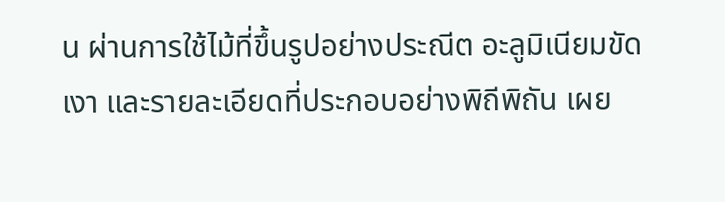น ผ่านการใช้ไม้ที่ขึ้นรูปอย่างประณีต อะลูมิเนียมขัดเงา และรายละเอียดที่ประกอบอย่างพิถีพิถัน เผย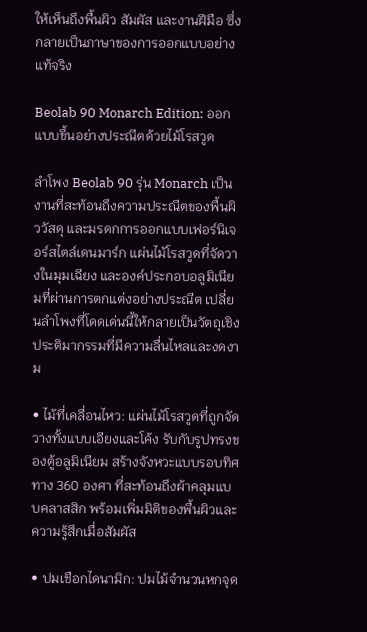ให้เห็นถึงพื้นผิว สัมผัส และงานฝีมือ ซึ่งกลายเป็นภาษาของการออกแบบอย่างแท้จริง

Beolab 90 Monarch Edition: ออกแบบขึ้นอย่างประณีตด้วยไม้โรสวูด

ลำโพง Beolab 90 รุ่น Monarch เป็นงานที่สะท้อนถึงความประณีตของพื้นผิววัสดุ และมรดกการออกแบบเฟอร์นิเจอร์สไตล์เดนมาร์ก แผ่นไม้โรสวูดที่จัดวางในมุมเฉียง และองค์ประกอบอลูมิเนียมที่ผ่านการตกแต่งอย่างประณีต เปลี่ยนลำโพงที่โดดเด่นนี้ให้กลายเป็นวัตถุเชิงประติมากรรมที่มีความลื่นไหลและงดงาม

• ไม้ที่เคลื่อนไหว: แผ่นไม้โรสวูดที่ถูกจัดวางทั้งแบบเอียงและโค้ง รับกับรูปทรงของตู้อลูมิเนียม สร้างจังหวะแบบรอบทิศทาง 360 องศา ที่สะท้อนถึงผ้าคลุมแบบคลาสสิก พร้อมเพิ่มมิติของพื้นผิวและความรู้สึกเมื่อสัมผัส

• ปมเชือกไดนามิก: ปมไม้จำนวนหกจุด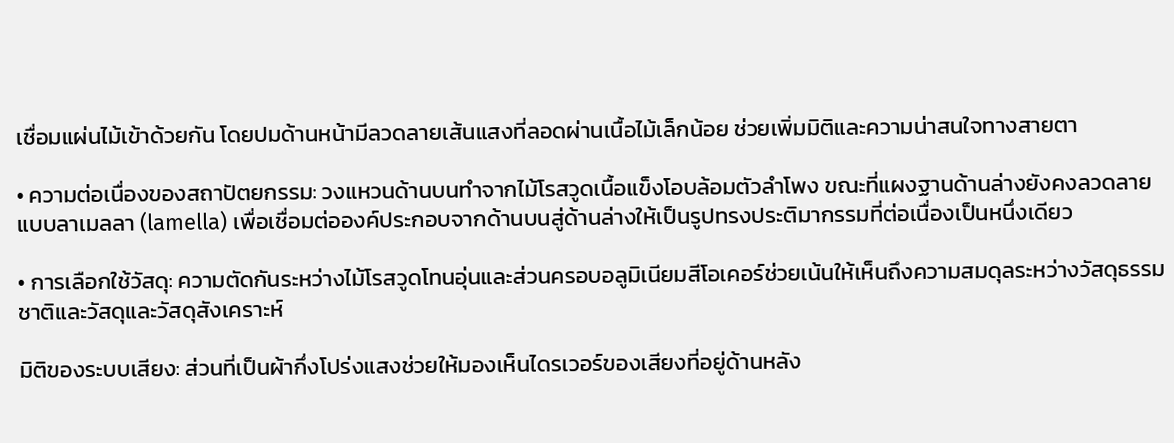เชื่อมแผ่นไม้เข้าด้วยกัน โดยปมด้านหน้ามีลวดลายเส้นแสงที่ลอดผ่านเนื้อไม้เล็กน้อย ช่วยเพิ่มมิติและความน่าสนใจทางสายตา

• ความต่อเนื่องของสถาปัตยกรรม: วงแหวนด้านบนทำจากไม้โรสวูดเนื้อแข็งโอบล้อมตัวลำโพง ขณะที่แผงฐานด้านล่างยังคงลวดลายแบบลาเมลลา (lamella) เพื่อเชื่อมต่อองค์ประกอบจากด้านบนสู่ด้านล่างให้เป็นรูปทรงประติมากรรมที่ต่อเนื่องเป็นหนึ่งเดียว

• การเลือกใช้วัสดุ: ความตัดกันระหว่างไม้โรสวูดโทนอุ่นและส่วนครอบอลูมิเนียมสีโอเคอร์ช่วยเน้นให้เห็นถึงความสมดุลระหว่างวัสดุธรรมชาติและวัสดุและวัสดุสังเคราะห์

มิติของระบบเสียง: ส่วนที่เป็นผ้ากึ่งโปร่งแสงช่วยให้มองเห็นไดรเวอร์ของเสียงที่อยู่ด้านหลัง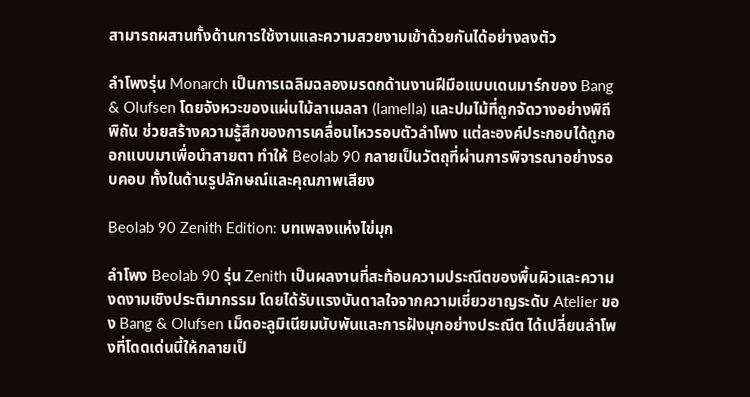สามารถผสานทั้งด้านการใช้งานและความสวยงามเข้าด้วยกันได้อย่างลงตัว

ลำโพงรุ่น Monarch เป็นการเฉลิมฉลองมรดกด้านงานฝีมือแบบเดนมาร์กของ Bang & Olufsen โดยจังหวะของแผ่นไม้ลาเมลลา (lamella) และปมไม้ที่ถูกจัดวางอย่างพิถีพิถัน ช่วยสร้างความรู้สึกของการเคลื่อนไหวรอบตัวลำโพง แต่ละองค์ประกอบได้ถูกออกแบบมาเพื่อนำสายตา ทำให้ Beolab 90 กลายเป็นวัตถุที่ผ่านการพิจารณาอย่างรอบคอบ ทั้งในด้านรูปลักษณ์และคุณภาพเสียง

Beolab 90 Zenith Edition: บทเพลงแห่งไข่มุก

ลำโพง Beolab 90 รุ่น Zenith เป็นผลงานที่สะท้อนความประณีตของพื้นผิวและความงดงามเชิงประติมากรรม โดยได้รับแรงบันดาลใจจากความเชี่ยวชาญระดับ Atelier ของ Bang & Olufsen เม็ดอะลูมิเนียมนับพันและการฝังมุกอย่างประณีต ได้เปลี่ยนลำโพงที่โดดเด่นนี้ให้กลายเป็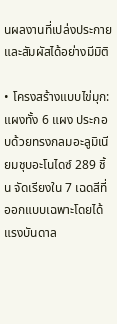นผลงานที่เปล่งประกายและสัมผัสได้อย่างมีมิติ

• โครงสร้างแบบไข่มุก: แผงทั้ง 6 แผง ประกอบด้วยทรงกลมอะลูมิเนียมชุบอะโนไดซ์ 289 ชิ้น จัดเรียงใน 7 เฉดสีที่ออกแบบเฉพาะโดยได้แรงบันดาล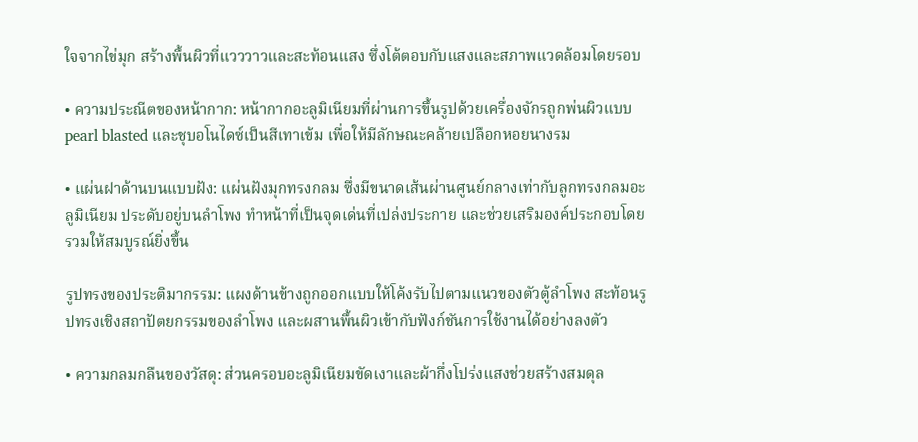ใจจากไข่มุก สร้างพื้นผิวที่แวววาวและสะท้อนแสง ซึ่งโต้ตอบกับแสงและสภาพแวดล้อมโดยรอบ

• ความประณีตของหน้ากาก: หน้ากากอะลูมิเนียมที่ผ่านการขึ้นรูปด้วยเครื่องจักรถูกพ่นผิวแบบ pearl blasted และชุบอโนไดซ์เป็นสีเทาเข้ม เพื่อให้มีลักษณะคล้ายเปลือกหอยนางรม

• แผ่นฝาด้านบนแบบฝัง: แผ่นฝังมุกทรงกลม ซึ่งมีขนาดเส้นผ่านศูนย์กลางเท่ากับลูกทรงกลมอะลูมิเนียม ประดับอยู่บนลำโพง ทำหน้าที่เป็นจุดเด่นที่เปล่งประกาย และช่วยเสริมองค์ประกอบโดยรวมให้สมบูรณ์ยิ่งขึ้น

รูปทรงของประติมากรรม: แผงด้านข้างถูกออกแบบให้โค้งรับไปตามแนวของตัวตู้ลำโพง สะท้อนรูปทรงเชิงสถาปัตยกรรมของลำโพง และผสานพื้นผิวเข้ากับฟังก์ชันการใช้งานได้อย่างลงตัว

• ความกลมกลืนของวัสดุ: ส่วนครอบอะลูมิเนียมขัดเงาและผ้ากึ่งโปร่งแสงช่วยสร้างสมดุล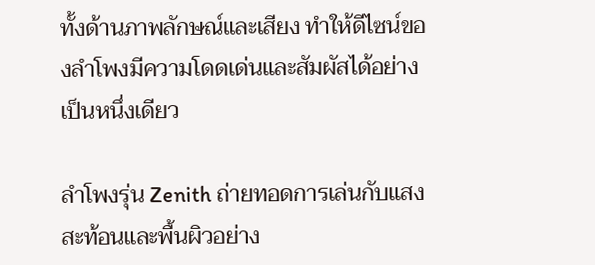ทั้งด้านภาพลักษณ์และเสียง ทำให้ดีไซน์ของลำโพงมีความโดดเด่นและสัมผัสได้อย่างเป็นหนึ่งเดียว

ลำโพงรุ่น Zenith ถ่ายทอดการเล่นกับแสงสะท้อนและพื้นผิวอย่าง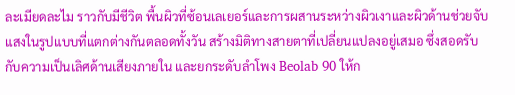ละเมียดละไม ราวกับมีชีวิต พื้นผิวที่ซ้อนเลเยอร์และการผสานระหว่างผิวเงาและผิวด้านช่วยจับแสงในรูปแบบที่แตกต่างกันตลอดทั้งวัน สร้างมิติทางสายตาที่เปลี่ยนแปลงอยู่เสมอ ซึ่งสอดรับกับความเป็นเลิศด้านเสียงภายใน และยกระดับลำโพง Beolab 90 ให้ก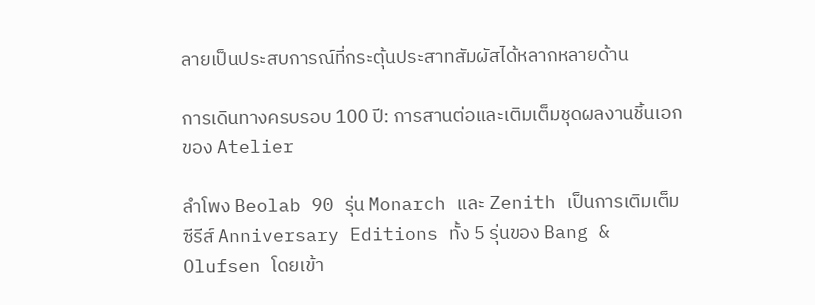ลายเป็นประสบการณ์ที่กระตุ้นประสาทสัมผัสได้หลากหลายด้าน

การเดินทางครบรอบ 100 ปี: การสานต่อและเติมเต็มชุดผลงานชิ้นเอกของ Atelier

ลำโพง Beolab 90 รุ่น Monarch และ Zenith เป็นการเติมเต็มซีรีส์ Anniversary Editions ทั้ง 5 รุ่นของ Bang & Olufsen โดยเข้า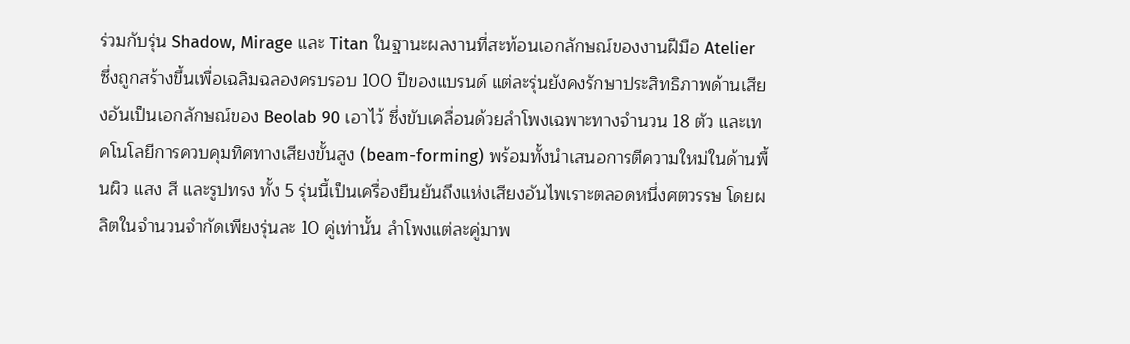ร่วมกับรุ่น Shadow, Mirage และ Titan ในฐานะผลงานที่สะท้อนเอกลักษณ์ของงานฝีมือ Atelier ซึ่งถูกสร้างขึ้นเพื่อเฉลิมฉลองครบรอบ 100 ปีของแบรนด์ แต่ละรุ่นยังคงรักษาประสิทธิภาพด้านเสียงอันเป็นเอกลักษณ์ของ Beolab 90 เอาไว้ ซึ่งขับเคลื่อนด้วยลำโพงเฉพาะทางจำนวน 18 ตัว และเทคโนโลยีการควบคุมทิศทางเสียงขั้นสูง (beam-forming) พร้อมทั้งนำเสนอการตีความใหม่ในด้านพื้นผิว แสง สี และรูปทรง ทั้ง 5 รุ่นนี้เป็นเครื่องยืนยันถึงแห่งเสียงอันไพเราะตลอดหนึ่งศตวรรษ โดยผลิตในจำนวนจำกัดเพียงรุ่นละ 10 คู่เท่านั้น ลำโพงแต่ละคู่มาพ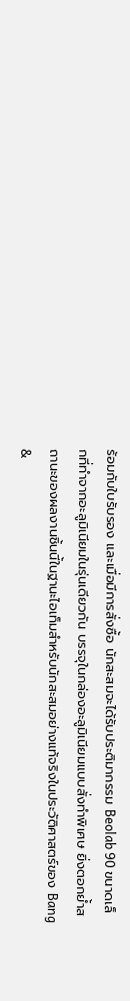ร้อมกับใบรับรอง และเมื่อมีการสั่งซื้อ นักสะสมจะได้รับประติมากรรม Beolab 90 ขนาดเล็กที่ทำจากอะลูมิเนียมในรุ่นเดียวกัน บรรจุในกล่องอะลูมิเนียมแบบสั่งทำพิเศษ ยิ่งตอกย้ำสถานะของผลงานชิ้นนี้ในฐานะไอเท็มสำหรับนักสะสมอย่างแท้จริงในประวัติศาสตร์ของ Bang &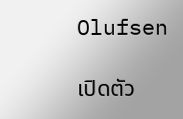Olufsen

เปิดตัว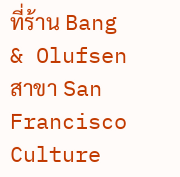ที่ร้าน Bang & Olufsen สาขา San Francisco Culture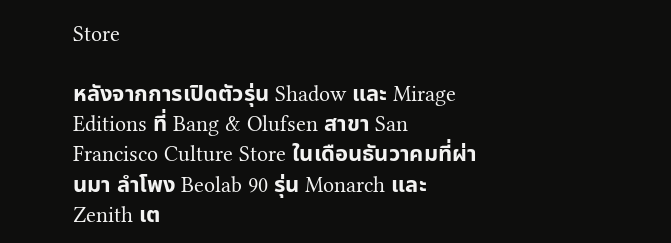Store

หลังจากการเปิดตัวรุ่น Shadow และ Mirage Editions ที่ Bang & Olufsen สาขา San Francisco Culture Store ในเดือนธันวาคมที่ผ่านมา ลำโพง Beolab 90 รุ่น Monarch และ Zenith เต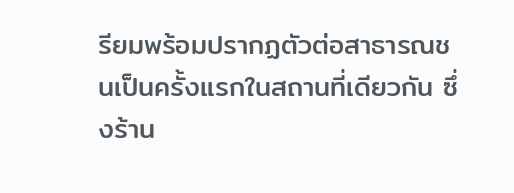รียมพร้อมปรากฏตัวต่อสาธารณชนเป็นครั้งแรกในสถานที่เดียวกัน ซึ่งร้าน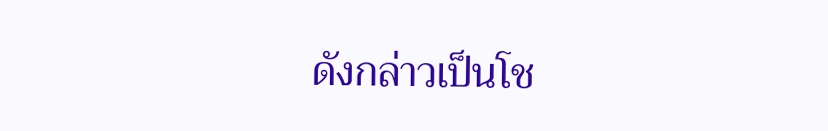ดังกล่าวเป็นโช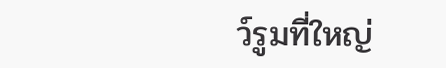ว์รูมที่ใหญ่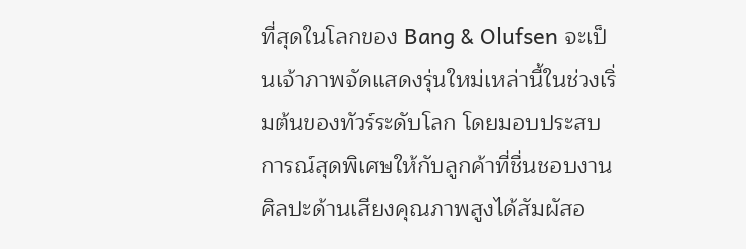ที่สุดในโลกของ Bang & Olufsen จะเป็นเจ้าภาพจัดแสดงรุ่นใหม่เหล่านี้ในช่วงเริ่มต้นของทัวร์ระดับโลก โดยมอบประสบการณ์สุดพิเศษให้กับลูกค้าที่ชื่นชอบงานศิลปะด้านเสียงคุณภาพสูงได้สัมผัสอ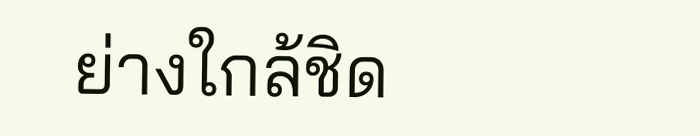ย่างใกล้ชิด